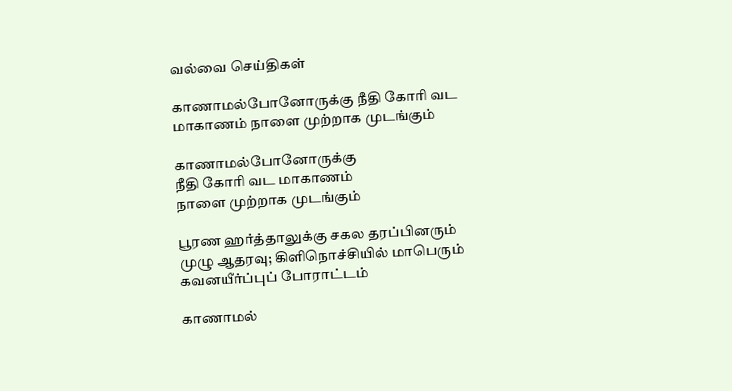வல்வை செய்திகள்

காணாமல்போனோருக்கு நீதி கோரி வட மாகாணம் நாளை முற்றாக முடங்கும்

காணாமல்போனோருக்கு
நீதி கோரி வட மாகாணம்
நாளை முற்றாக முடங்கும்

பூரண ஹர்த்தாலுக்கு சகல தரப்பினரும் முழு ஆதரவு; கிளிநொச்சியில் மாபெரும் கவனயீர்ப்புப் போராட்டம்

காணாமல்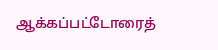ஆக்கப்பட்டோரைத்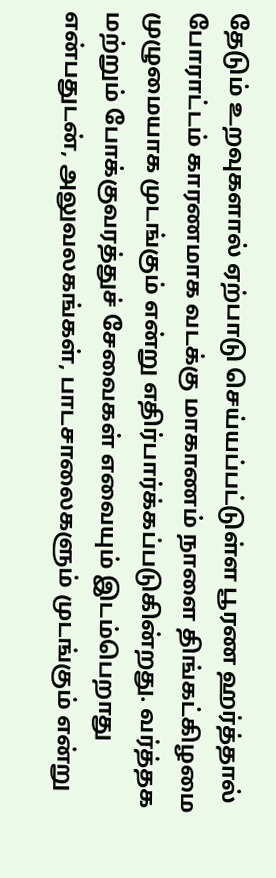தேடும் உறவுகளால் ஏற்பாடு செய்யப்பட்டுள்ள பூரண ஹர்த்தால் போராட்டம் காரணமாக வடக்கு மாகாணம் நாளை திங்கட்கிழமை முழுமையாக முடங்கும் என்று எதிர்பார்க்கப்படுகின்றது. வர்த்தக மற்றும் போக்குவரத்துச் சேவைகள் எவையும் இடம்பெறாது என்பதுடன், அலுவலகங்கள், பாடசாலைகளும் முடங்கும் என்று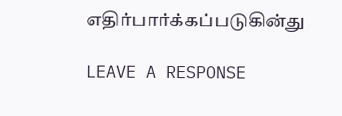எதிர்பார்க்கப்படுகின்து

LEAVE A RESPONSE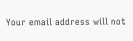Your email address will not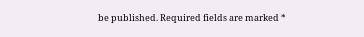be published. Required fields are marked *